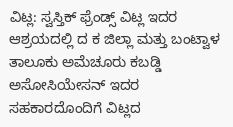ವಿಟ್ಲ: ಸ್ವಸ್ತಿಕ್ ಫ್ರೆಂಡ್ಸ್ ವಿಟ್ಲ ಇದರ ಆಶ್ರಯದಲ್ಲಿ ದ ಕ ಜಿಲ್ಲಾ ಮತ್ತು ಬಂಟ್ವಾಳ ತಾಲೂಕು ಅಮೆಚೂರು ಕಬಡ್ಡಿ ಅಸೋಸಿಯೇಸನ್ ಇದರ ಸಹಕಾರದೊಂದಿಗೆ ವಿಟ್ಲದ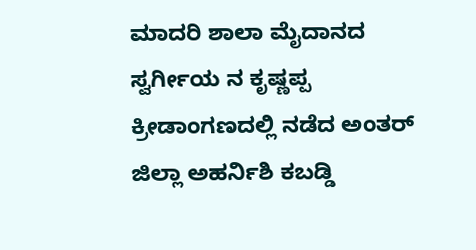ಮಾದರಿ ಶಾಲಾ ಮೈದಾನದ ಸ್ವರ್ಗೀಯ ನ ಕೃಷ್ಣಪ್ಪ ಕ್ರೀಡಾಂಗಣದಲ್ಲಿ ನಡೆದ ಅಂತರ್ ಜಿಲ್ಲಾ ಅಹರ್ನಿಶಿ ಕಬಡ್ಡಿ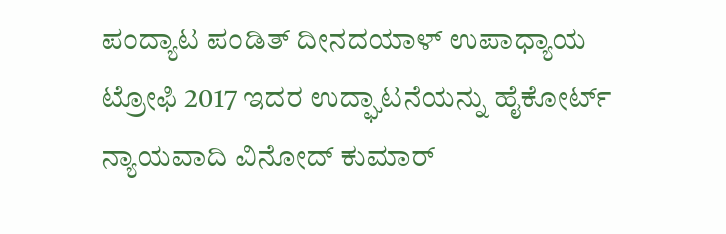ಪಂದ್ಯಾಟ ಪಂಡಿತ್ ದೀನದಯಾಳ್ ಉಪಾಧ್ಯಾಯ ಟ್ರೋಫಿ 2017 ಇದರ ಉದ್ಘಾಟನೆಯನ್ನು ಹೈಕೋರ್ಟ್ ನ್ಯಾಯವಾದಿ ವಿನೋದ್ ಕುಮಾರ್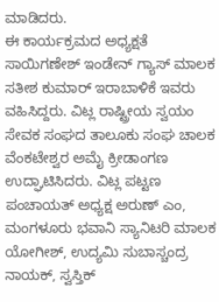ಮಾಡಿದರು.
ಈ ಕಾರ್ಯಕ್ರಮದ ಅಧ್ಯಕ್ಷತೆ ಸಾಯಿಗಣೇಶ್ ಇಂಡೇನ್ ಗ್ಯಾಸ್ ಮಾಲಕ ಸತೀಶ ಕುಮಾರ್ ಇರಾಬಾಳಿಕೆ ಇವರು ವಹಿಸಿದ್ದರು. ವಿಟ್ಲ ರಾಷ್ಟ್ರೀಯ ಸ್ವಯಂ ಸೇವಕ ಸಂಘದ ತಾಲೂಕು ಸಂಘ ಚಾಲಕ ವೆಂಕಟೇಶ್ವರ ಅಮೈ ಕ್ರೀಡಾಂಗಣ ಉದ್ಘಾಟಿಸಿದರು. ವಿಟ್ಲ ಪಟ್ಟಣ ಪಂಚಾಯತ್ ಅಧ್ಯಕ್ಷ ಅರುಣ್ ಎಂ, ಮಂಗಳೂರು ಭವಾನಿ ಸ್ಯಾನಿಟರಿ ಮಾಲಕ ಯೋಗೀಶ್, ಉದ್ಯಮಿ ಸುಬಾಸ್ಚಂದ್ರ ನಾಯಕ್, ಸ್ವಸ್ತಿಕ್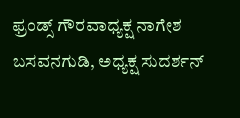ಫ್ರಂಡ್ಸ್ ಗೌರವಾಧ್ಯಕ್ಷ ನಾಗೇಶ ಬಸವನಗುಡಿ, ಅಧ್ಯಕ್ಷ ಸುದರ್ಶನ್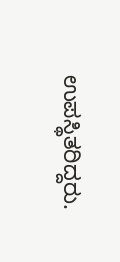ಉಪಸ್ಥಿತರಿದ್ದರು.